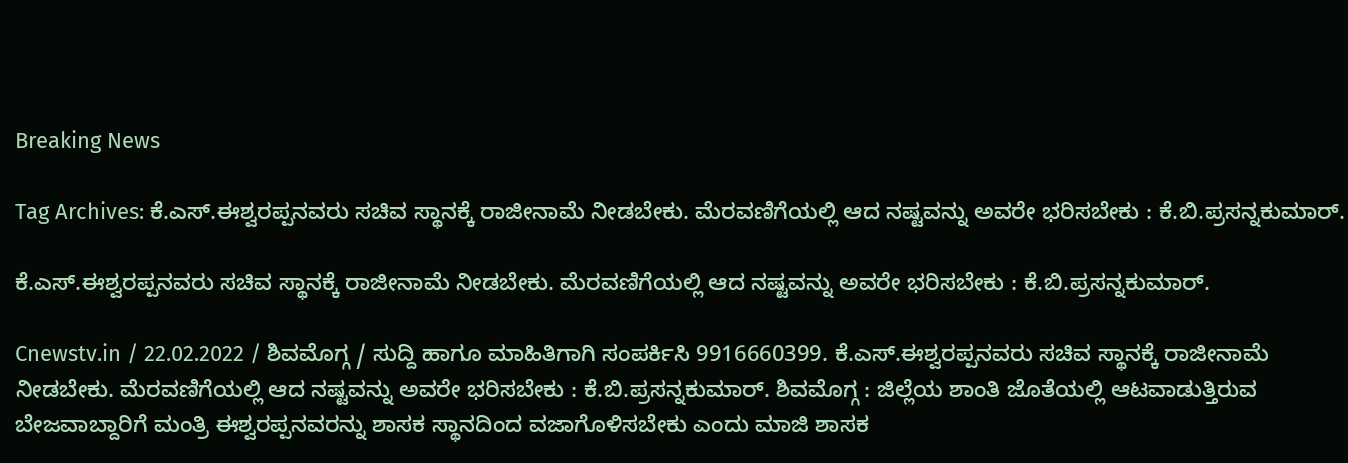Breaking News

Tag Archives: ಕೆ.ಎಸ್.ಈಶ್ವರಪ್ಪನವರು ಸಚಿವ ಸ್ಥಾನಕ್ಕೆ ರಾಜೀನಾಮೆ ನೀಡಬೇಕು. ಮೆರವಣಿಗೆಯಲ್ಲಿ ಆದ ನಷ್ಟವನ್ನು ಅವರೇ ಭರಿಸಬೇಕು : ಕೆ.ಬಿ.ಪ್ರಸನ್ನಕುಮಾರ್.

ಕೆ.ಎಸ್.ಈಶ್ವರಪ್ಪನವರು ಸಚಿವ ಸ್ಥಾನಕ್ಕೆ ರಾಜೀನಾಮೆ ನೀಡಬೇಕು. ಮೆರವಣಿಗೆಯಲ್ಲಿ ಆದ ನಷ್ಟವನ್ನು ಅವರೇ ಭರಿಸಬೇಕು : ಕೆ.ಬಿ.ಪ್ರಸನ್ನಕುಮಾರ್.

Cnewstv.in / 22.02.2022 / ಶಿವಮೊಗ್ಗ / ಸುದ್ದಿ ಹಾಗೂ ಮಾಹಿತಿಗಾಗಿ ಸಂಪರ್ಕಿಸಿ 9916660399. ಕೆ.ಎಸ್.ಈಶ್ವರಪ್ಪನವರು ಸಚಿವ ಸ್ಥಾನಕ್ಕೆ ರಾಜೀನಾಮೆ ನೀಡಬೇಕು. ಮೆರವಣಿಗೆಯಲ್ಲಿ ಆದ ನಷ್ಟವನ್ನು ಅವರೇ ಭರಿಸಬೇಕು : ಕೆ.ಬಿ.ಪ್ರಸನ್ನಕುಮಾರ್. ಶಿವಮೊಗ್ಗ : ಜಿಲ್ಲೆಯ ಶಾಂತಿ ಜೊತೆಯಲ್ಲಿ ಆಟವಾಡುತ್ತಿರುವ ಬೇಜವಾಬ್ದಾರಿಗೆ ಮಂತ್ರಿ ಈಶ್ವರಪ್ಪನವರನ್ನು ಶಾಸಕ ಸ್ಥಾನದಿಂದ ವಜಾಗೊಳಿಸಬೇಕು ಎಂದು ಮಾಜಿ ಶಾಸಕ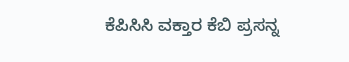ಕೆಪಿಸಿಸಿ ವಕ್ತಾರ ಕೆಬಿ ಪ್ರಸನ್ನ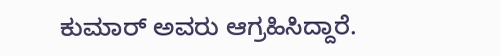ಕುಮಾರ್ ಅವರು ಆಗ್ರಹಿಸಿದ್ದಾರೆ.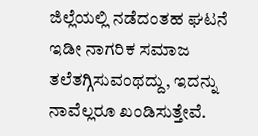ಜಿಲ್ಲೆಯಲ್ಲಿ ನಡೆದಂತಹ ಘಟನೆ ಇಡೀ ನಾಗರಿಕ ಸಮಾಜ ತಲೆತಗ್ಗಿಸುವಂಥದ್ದು, ಇದನ್ನು ನಾವೆಲ್ಲರೂ ಖಂಡಿಸುತ್ತೇವೆ.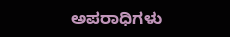ಅಪರಾಧಿಗಳು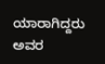ಯಾರಾಗಿದ್ದರು ಅವರ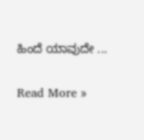ಹಿಂದೆ ಯಾವುದೇ ...

Read More »